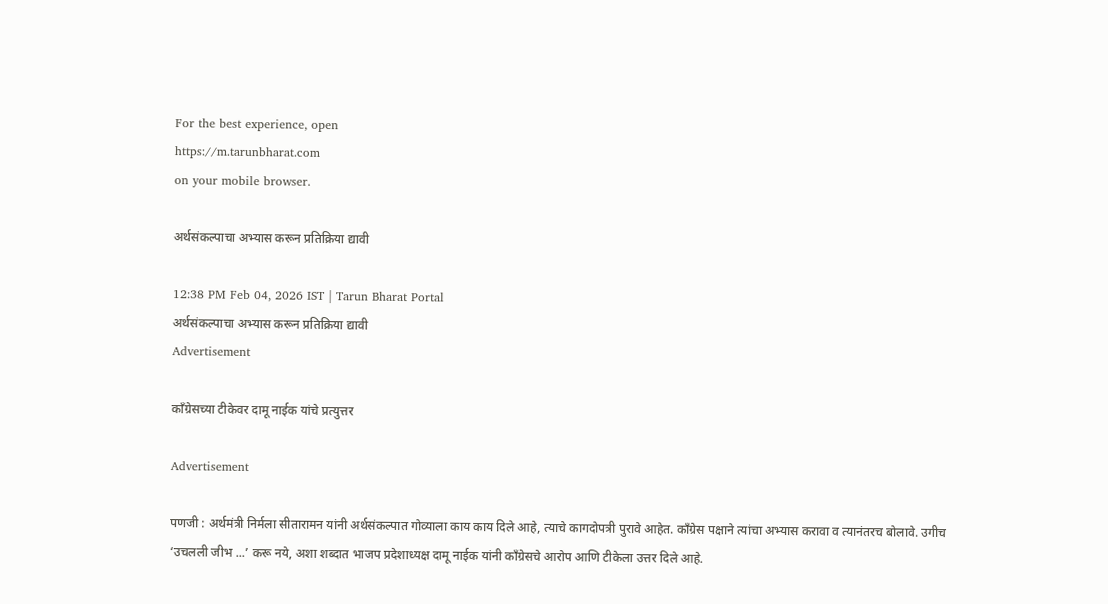For the best experience, open
https://m.tarunbharat.com
on your mobile browser.

अर्थसंकल्पाचा अभ्यास करून प्रतिक्रिया द्यावी

12:38 PM Feb 04, 2026 IST | Tarun Bharat Portal
अर्थसंकल्पाचा अभ्यास करून प्रतिक्रिया द्यावी
Advertisement

कॉंग्रेसच्या टीकेवर दामू नाईक यांचे प्रत्युत्तर

Advertisement

पणजी : अर्थमंत्री निर्मला सीतारामन यांनी अर्थसंकल्पात गोव्याला काय काय दिले आहे, त्याचे कागदोपत्री पुरावे आहेत. काँग्रेस पक्षाने त्यांचा अभ्यास करावा व त्यानंतरच बोलावे. उगीच ‘उचलली जीभ ...’ करू नये, अशा शब्दात भाजप प्रदेशाध्यक्ष दामू नाईक यांनी काँग्रेसचे आरोप आणि टीकेला उत्तर दिले आहे.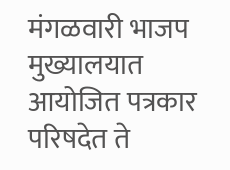मंगळवारी भाजप मुख्यालयात आयोजित पत्रकार परिषदेत ते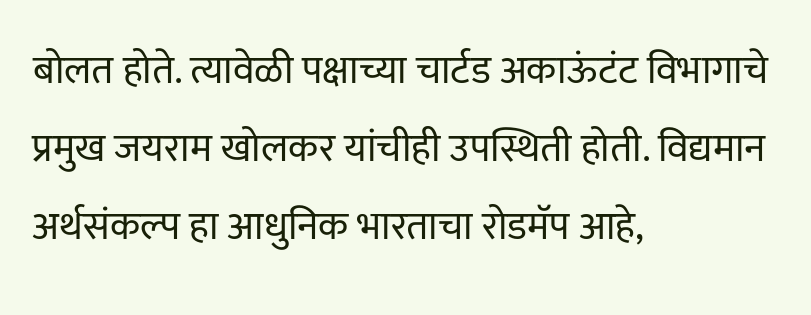बोलत होते. त्यावेळी पक्षाच्या चार्टड अकाऊंटंट विभागाचे प्रमुख जयराम खोलकर यांचीही उपस्थिती होती. विद्यमान अर्थसंकल्प हा आधुनिक भारताचा रोडमॅप आहे,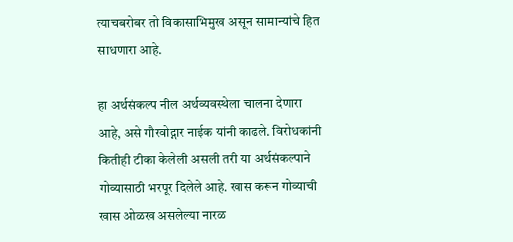त्याचबरोबर तो विकासाभिमुख असून सामान्यांचे हित साधणारा आहे.

हा अर्थसंकल्प नील अर्थव्यवस्थेला चालना देणारा आहे, असे गौरवोद्गार नाईक यांनी काढले. विरोधकांनी कितीही टीका केलेली असली तरी या अर्थसंकल्पाने गोव्यासाठी भरपूर दिलेले आहे. खास करून गोव्याची खास ओळख असलेल्या नारळ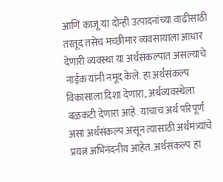आणि काजू या दोन्ही उत्पादनांच्या वाढीसाठी तरतूद तसेच मच्छीमार व्यवसायाला आधार देणारी व्यवस्था या अर्थसंकल्पात असल्याचे नाईक यांनी नमूद केले. हा अर्थसंकल्प विकासाला दिशा देणारा, अर्थव्यवस्थेला बळकटी देणारा आहे. याचाच अर्थ परिपूर्ण असा अर्थसंकल्प असून त्यासाठी अर्थमंत्र्यांचे प्रयत्न अभिनंदनीय आहेत. अर्थसंकल्प हा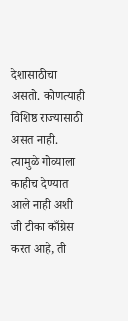देशासाठीचा असतो. कोणत्याही विशिष्ठ राज्यासाठी असत नाही. त्यामुळे गोव्याला काहीच देण्यात आले नाही अशी जी टीका काँग्रेस करत आहे, ती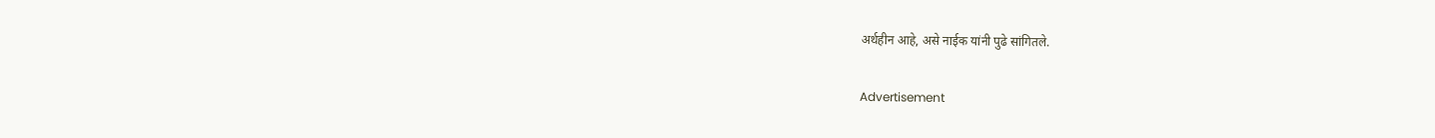अर्थहीन आहे, असे नाईक यांनी पुढे सांगितले.

Advertisement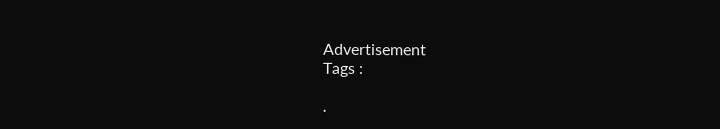Advertisement
Tags :

.